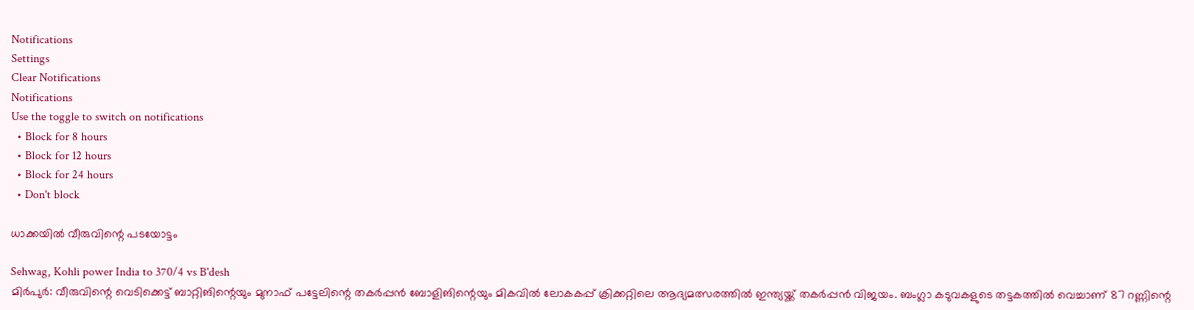Notifications
Settings
Clear Notifications
Notifications
Use the toggle to switch on notifications
  • Block for 8 hours
  • Block for 12 hours
  • Block for 24 hours
  • Don't block

ധാക്കയില്‍ വീരുവിന്റെ പടയോട്ടം

Sehwag, Kohli power India to 370/4 vs B'desh
മിര്‍പുര്‍: വീരുവിന്റെ വെടിക്കെട്ട് ബാറ്റിങിന്റെയും മുനാഫ് പട്ടേലിന്റെ തകര്‍പ്പന്‍ ബോളിങിന്റെയും മികവില്‍ ലോകകപ്പ് ക്രിക്കറ്റിലെ ആദ്യമത്സരത്തില്‍ ഇന്ത്യയ്ക്ക് തകര്‍പ്പന്‍ വിജയം. ബംഗ്ലാ കടുവകളുടെ തട്ടകത്തില്‍ വെച്ചാണ് 87 റണ്ണിന്റെ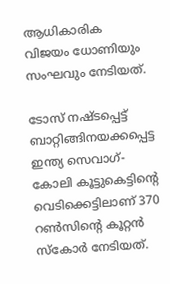ആധികാരിക വിജയം ധോണിയും സംഘവും നേടിയത്.

ടോസ് നഷ്ടപ്പെട്ട് ബാറ്റിങ്ങിനയക്കപ്പെട്ട ഇന്ത്യ സെവാഗ്-കോലി കൂട്ടുകെട്ടിന്റെ വെടിക്കെട്ടിലാണ് 370 റണ്‍സിന്റെ കൂറ്റന്‍ സ്‌കോര്‍ നേടിയത്.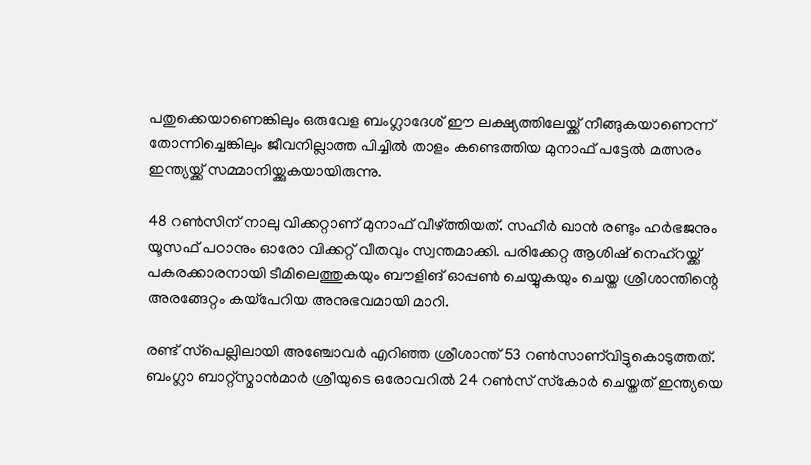പതുക്കെയാണെങ്കിലും ഒരുവേള ബംഗ്ലാദേശ് ഈ ലക്ഷ്യത്തിലേയ്ക്ക് നീങ്ങുകയാണെന്ന് തോന്നിച്ചെങ്കിലും ജീവനില്ലാത്ത പിച്ചില്‍ താളം കണ്ടെത്തിയ മുനാഫ് പട്ടേല്‍ മത്സരം ഇന്ത്യയ്ക്ക് സമ്മാനിയ്ക്കുകയായിരുന്നു.

48 റണ്‍സിന് നാലു വിക്കറ്റാണ് മുനാഫ് വീഴ്ത്തിയത്. സഹീര്‍ ഖാന്‍ രണ്ടും ഹര്‍ഭജനും യൂസഫ് പഠാനും ഓരോ വിക്കറ്റ് വീതവും സ്വന്തമാക്കി. പരിക്കേറ്റ ആശിഷ് നെഹ്‌റയ്ക്ക് പകരക്കാരനായി ടീമിലെത്തുകയും ബൗളിങ് ഓപ്പണ്‍ ചെയ്യുകയും ചെയ്ത ശ്രീശാന്തിന്റെ അരങ്ങേറ്റം കയ്‌പേറിയ അനുഭവമായി മാറി.

രണ്ട് സ്‌പെല്ലിലായി അഞ്ചോവര്‍ എറിഞ്ഞ ശ്രീശാന്ത് 53 റണ്‍സാണ്‌വിട്ടുകൊടുത്തത്. ബംഗ്ലാ ബാറ്റ്‌സ്മാന്‍മാര്‍ ശ്രീയുടെ ഒരോവറില്‍ 24 റണ്‍സ് സ്‌കോര്‍ ചെയ്തത് ഇന്ത്യയെ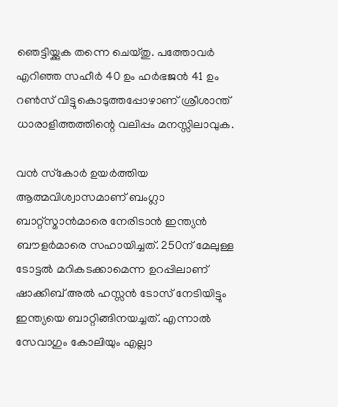ഞെട്ടിയ്ക്കുക തന്നെ ചെയ്തു. പത്തോവര്‍ എറിഞ്ഞ സഹീര്‍ 40 ഉം ഹര്‍ഭജന്‍ 41 ഉം റണ്‍സ് വിട്ടുകൊടുത്തപ്പോഴാണ് ശ്രീശാന്ത് ധാരാളിത്തത്തിന്റെ വലിപ്പം മനസ്സിലാവുക.

വന്‍ സ്‌കോര്‍ ഉയര്‍ത്തിയ ആത്മവിശ്വാസമാണ് ബംഗ്ലാ ബാറ്റ്‌സ്മാന്‍മാരെ നേരിടാന്‍ ഇന്ത്യന്‍ ബൗളര്‍മാരെ സഹായിച്ചത്. 250ന് മേലുള്ള ടോട്ടല്‍ മറികടക്കാമെന്ന ഉറപ്പിലാണ് ഷാക്കിബ് അല്‍ ഹസ്സന്‍ ടോസ് നേടിയിട്ടും ഇന്ത്യയെ ബാറ്റിങ്ങിനയച്ചത്. എന്നാല്‍ സേവാഗും കോലിയും എല്ലാ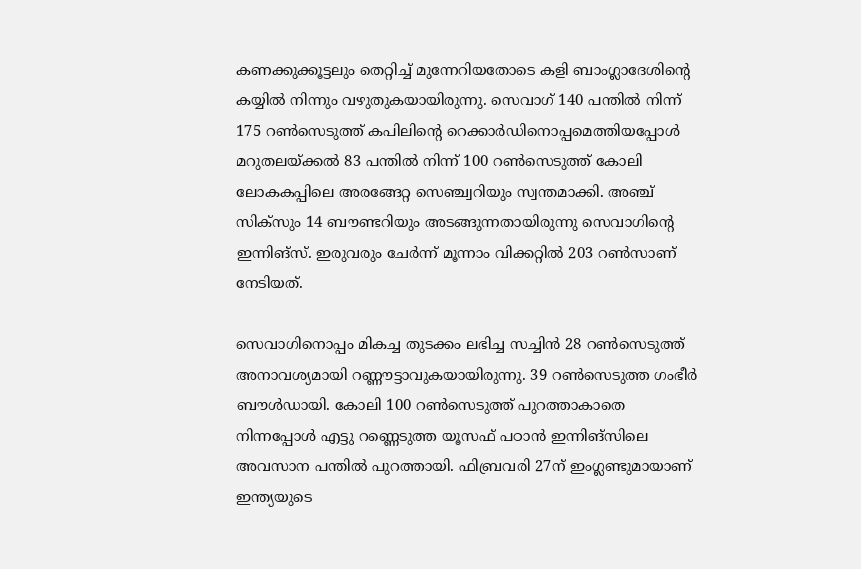കണക്കുക്കൂട്ടലും തെറ്റിച്ച് മുന്നേറിയതോടെ കളി ബാംഗ്ലാദേശിന്റെ കയ്യില്‍ നിന്നും വഴുതുകയായിരുന്നു. സെവാഗ് 140 പന്തില്‍ നിന്ന് 175 റണ്‍സെടുത്ത് കപിലിന്റെ റെക്കാര്‍ഡിനൊപ്പമെത്തിയപ്പോള്‍ മറുതലയ്ക്കല്‍ 83 പന്തില്‍ നിന്ന് 100 റണ്‍സെടുത്ത് കോലി ലോകകപ്പിലെ അരങ്ങേറ്റ സെഞ്ച്വറിയും സ്വന്തമാക്കി. അഞ്ച് സിക്‌സും 14 ബൗണ്ടറിയും അടങ്ങുന്നതായിരുന്നു സെവാഗിന്റെ ഇന്നിങ്‌സ്. ഇരുവരും ചേര്‍ന്ന് മൂന്നാം വിക്കറ്റില്‍ 203 റണ്‍സാണ് നേടിയത്.

സെവാഗിനൊപ്പം മികച്ച തുടക്കം ലഭിച്ച സച്ചിന്‍ 28 റണ്‍സെടുത്ത് അനാവശ്യമായി റണ്ണൗട്ടാവുകയായിരുന്നു. 39 റണ്‍സെടുത്ത ഗംഭീര്‍ ബൗള്‍ഡായി. കോലി 100 റണ്‍സെടുത്ത് പുറത്താകാതെ നിന്നപ്പോള്‍ എട്ടു റണ്ണെടുത്ത യൂസഫ് പഠാന്‍ ഇന്നിങ്‌സിലെ അവസാന പന്തില്‍ പുറത്തായി. ഫിബ്രവരി 27ന് ഇംഗ്ലണ്ടുമായാണ് ഇന്ത്യയുടെ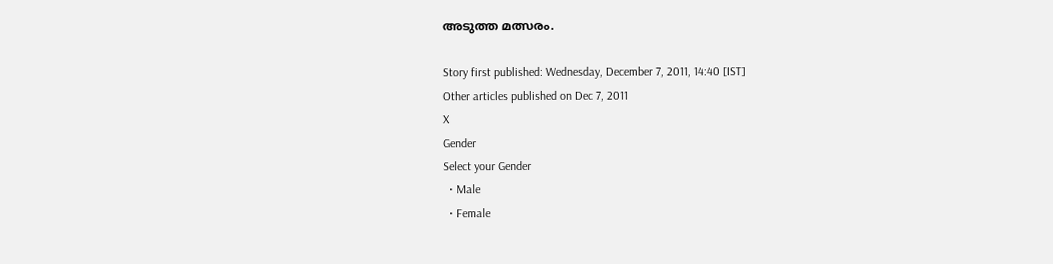അടുത്ത മത്സരം.

Story first published: Wednesday, December 7, 2011, 14:40 [IST]
Other articles published on Dec 7, 2011
X
Gender
Select your Gender
  • Male
  • Female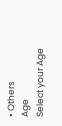• Others
Age
Select your Age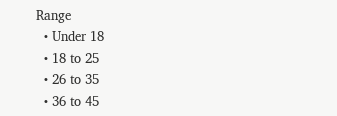Range
  • Under 18
  • 18 to 25
  • 26 to 35
  • 36 to 45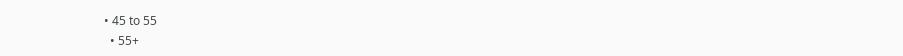• 45 to 55
  • 55+